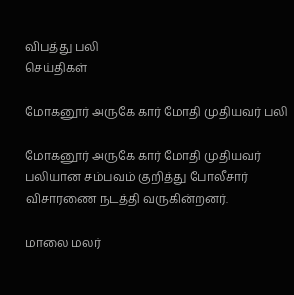விபத்து பலி
செய்திகள்

மோகனூர் அருகே கார் மோதி முதியவர் பலி

மோகனூர் அருகே கார் மோதி முதியவர் பலியான சம்பவம் குறித்து போலீசார் விசாரணை நடத்தி வருகின்றனர்.

மாலை மலர்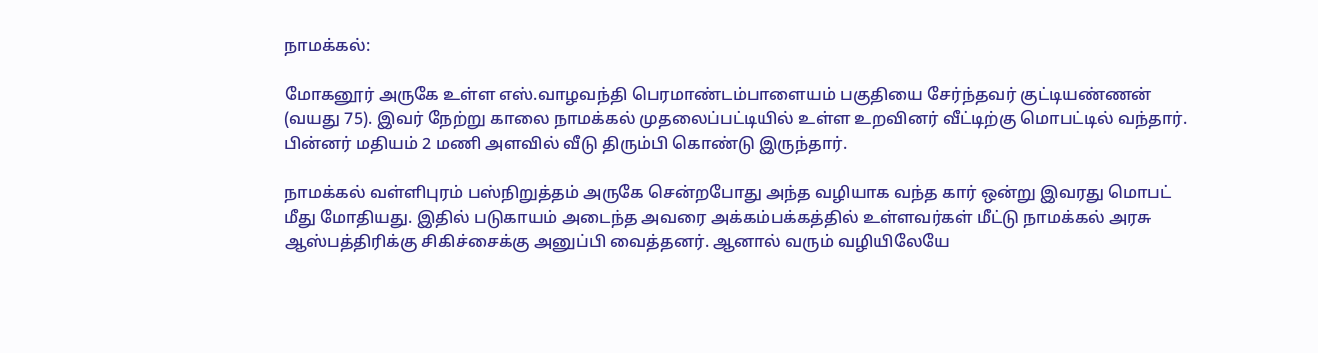நாமக்கல்:

மோகனூர் அருகே உள்ள எஸ்.வாழவந்தி பெரமாண்டம்பாளையம் பகுதியை சேர்ந்தவர் குட்டியண்ணன் (வயது 75). இவர் நேற்று காலை நாமக்கல் முதலைப்பட்டியில் உள்ள உறவினர் வீட்டிற்கு மொபட்டில் வந்தார். பின்னர் மதியம் 2 மணி அளவில் வீடு திரும்பி கொண்டு இருந்தார்.

நாமக்கல் வள்ளிபுரம் பஸ்நிறுத்தம் அருகே சென்றபோது அந்த வழியாக வந்த கார் ஒன்று இவரது மொபட் மீது மோதியது. இதில் படுகாயம் அடைந்த அவரை அக்கம்பக்கத்தில் உள்ளவர்கள் மீட்டு நாமக்கல் அரசு ஆஸ்பத்திரிக்கு சிகிச்சைக்கு அனுப்பி வைத்தனர். ஆனால் வரும் வழியிலேயே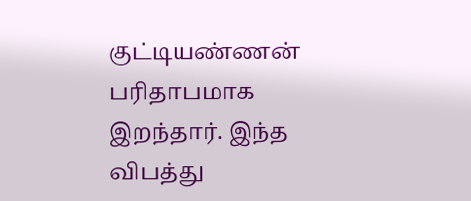குட்டியண்ணன் பரிதாபமாக இறந்தார். இந்த விபத்து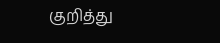குறித்து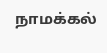நாமக்கல்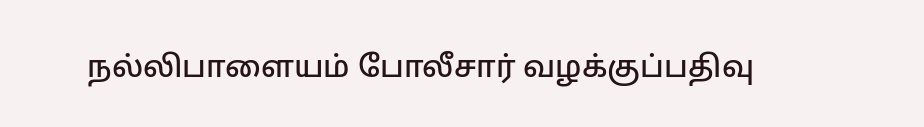நல்லிபாளையம் போலீசார் வழக்குப்பதிவு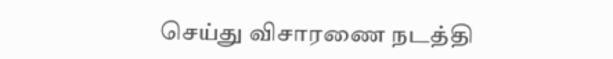செய்து விசாரணை நடத்தி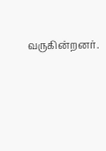வருகின்றனர்.